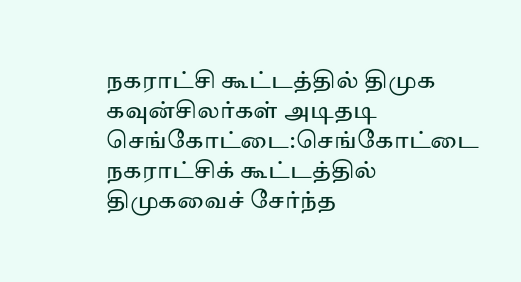நகராட்சி கூட்டத்தில் திமுக கவுன்சிலர்கள் அடிதடி
செங்கோட்டை:செங்கோட்டை நகராட்சிக் கூட்டத்தில் திமுகவைச் சேர்ந்த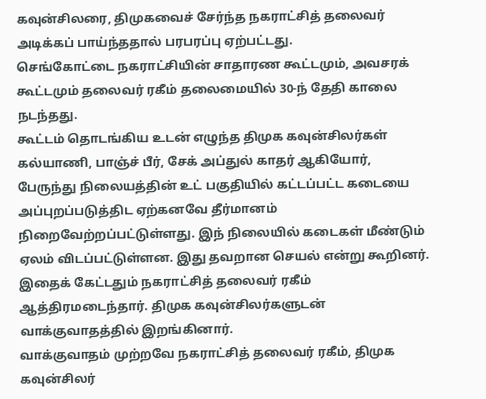கவுன்சிலரை, திமுகவைச் சேர்ந்த நகராட்சித் தலைவர் அடிக்கப் பாய்ந்ததால் பரபரப்பு ஏற்பட்டது.
செங்கோட்டை நகராட்சியின் சாதாரண கூட்டமும், அவசரக் கூட்டமும் தலைவர் ரகீம் தலைமையில் 30-ந் தேதி காலை நடந்தது.
கூட்டம் தொடங்கிய உடன் எழுந்த திமுக கவுன்சிலர்கள் கல்யாணி, பாஞ்ச் பீர், சேக் அப்துல் காதர் ஆகியோர்,
பேருந்து நிலையத்தின் உட் பகுதியில் கட்டப்பட்ட கடையை அப்புறப்படுத்திட ஏற்கனவே தீர்மானம் நிறைவேற்றப்பட்டுள்ளது. இந் நிலையில் கடைகள் மீண்டும் ஏலம் விடப்பட்டுள்ளன. இது தவறான செயல் என்று கூறினர்.
இதைக் கேட்டதும் நகராட்சித் தலைவர் ரகீம் ஆத்திரமடைந்தார். திமுக கவுன்சிலர்களுடன் வாக்குவாதத்தில் இறங்கினார்.
வாக்குவாதம் முற்றவே நகராட்சித் தலைவர் ரகீம், திமுக கவுன்சிலர்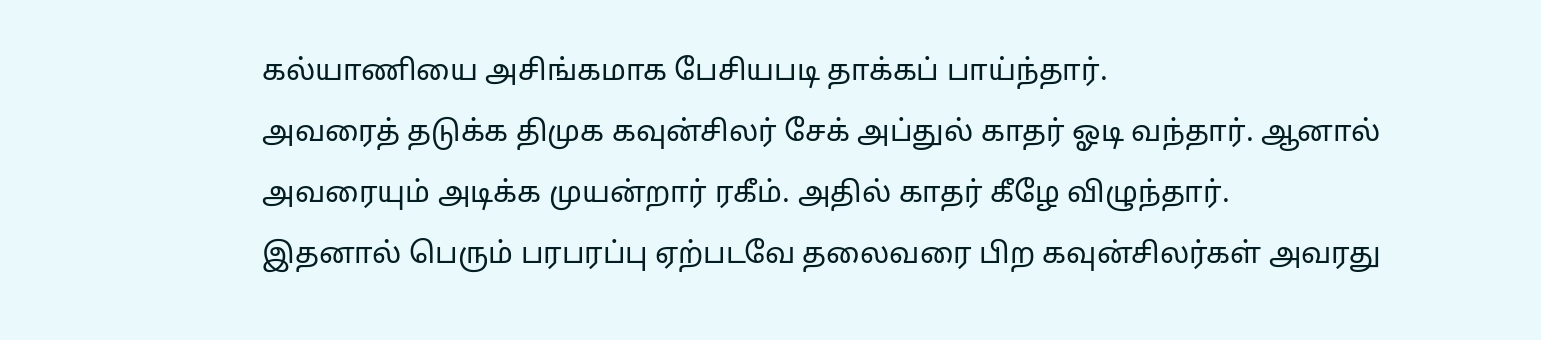கல்யாணியை அசிங்கமாக பேசியபடி தாக்கப் பாய்ந்தார்.
அவரைத் தடுக்க திமுக கவுன்சிலர் சேக் அப்துல் காதர் ஓடி வந்தார். ஆனால் அவரையும் அடிக்க முயன்றார் ரகீம். அதில் காதர் கீழே விழுந்தார்.
இதனால் பெரும் பரபரப்பு ஏற்படவே தலைவரை பிற கவுன்சிலர்கள் அவரது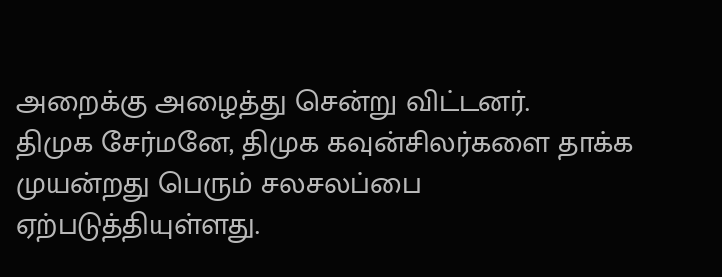அறைக்கு அழைத்து சென்று விட்டனர்.
திமுக சேர்மனே, திமுக கவுன்சிலர்களை தாக்க முயன்றது பெரும் சலசலப்பை ஏற்படுத்தியுள்ளது.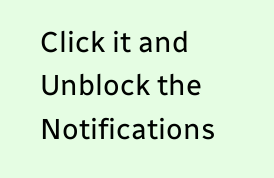Click it and Unblock the Notifications